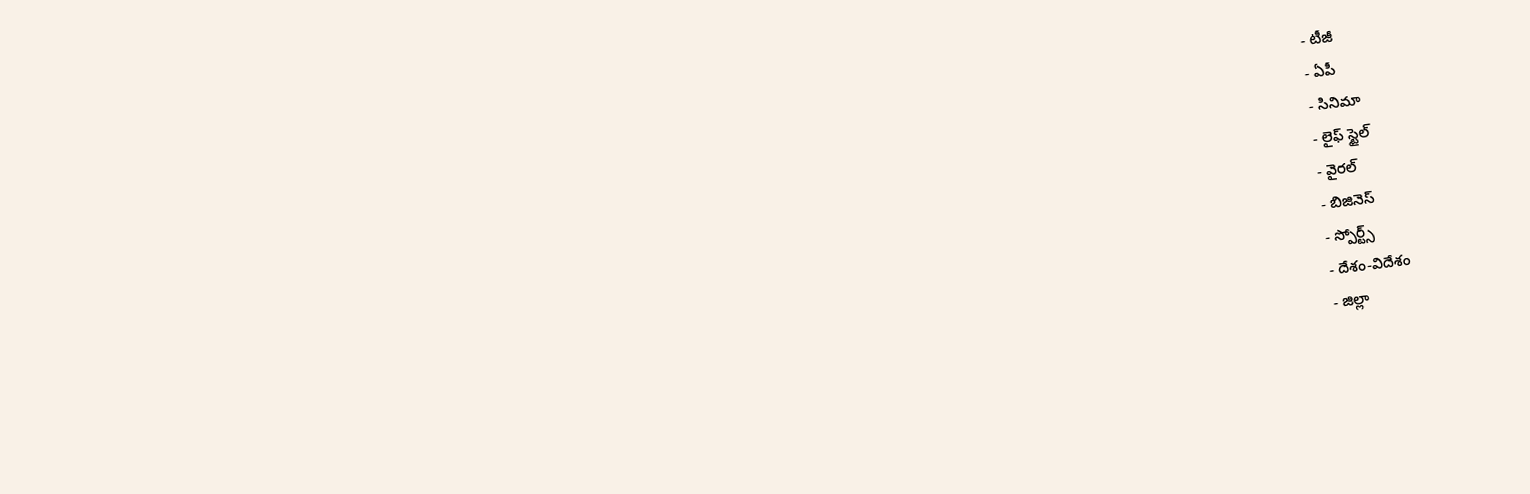- టీజీ
- ఏపీ
- సినిమా
- లైఫ్ స్టైల్
- వైరల్
- బిజినెస్
- స్పోర్ట్స్
- దేశం-విదేశం
- జిల్లా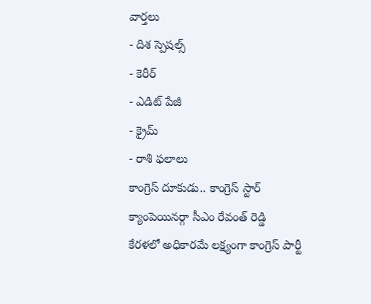వార్తలు
- దిశ స్పెషల్స్
- కెరీర్
- ఎడిట్ పేజీ
- క్రైమ్
- రాశి ఫలాలు
కాంగ్రెస్ దూకుడు.. కాంగ్రెస్ స్టార్ క్యాంపెయినర్గా సీఎం రేవంత్ రెడ్డి
కేరళలో అధికారమే లక్ష్యంగా కాంగ్రెస్ పార్టీ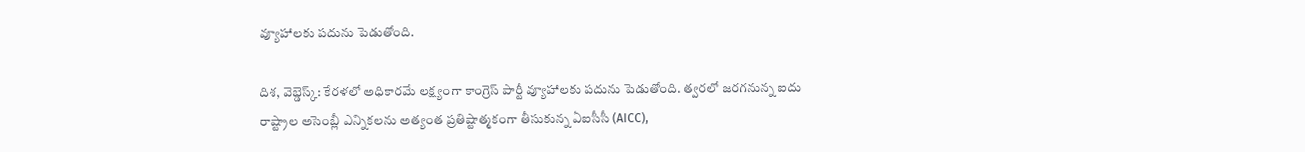వ్యూహాలకు పదును పెడుతోంది.

దిశ, వెబ్డెస్క్: కేరళలో అధికారమే లక్ష్యంగా కాంగ్రెస్ పార్టీ వ్యూహాలకు పదును పెడుతోంది. త్వరలో జరగనున్న ఐదు రాష్ట్రాల అసెంబ్లీ ఎన్నికలను అత్యంత ప్రతిష్టాత్మకంగా తీసుకున్న ఏఐసీసీ (AICC),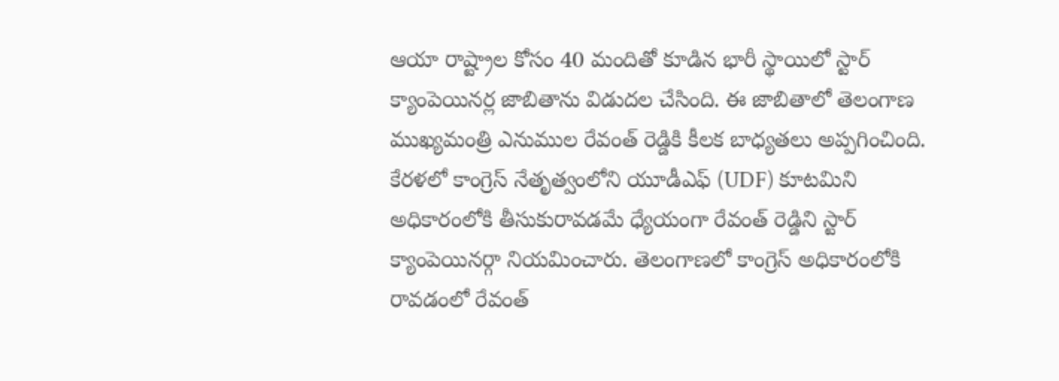ఆయా రాష్ట్రాల కోసం 40 మందితో కూడిన భారీ స్థాయిలో స్టార్ క్యాంపెయినర్ల జాబితాను విడుదల చేసింది. ఈ జాబితాలో తెలంగాణ ముఖ్యమంత్రి ఎనుముల రేవంత్ రెడ్డికి కీలక బాధ్యతలు అప్పగించింది. కేరళలో కాంగ్రెస్ నేతృత్వంలోని యూడీఎఫ్ (UDF) కూటమిని అధికారంలోకి తీసుకురావడమే ధ్యేయంగా రేవంత్ రెడ్డిని స్టార్ క్యాంపెయినర్గా నియమించారు. తెలంగాణలో కాంగ్రెస్ అధికారంలోకి రావడంలో రేవంత్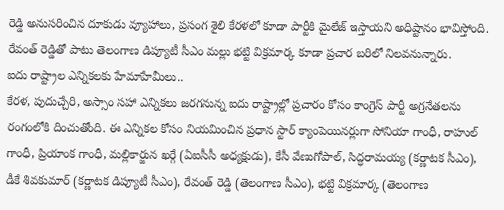రెడ్డి అనుసరించిన దూకుడు వ్యూహాలు, ప్రసంగ శైలి కేరళలో కూడా పార్టీకి మైలేజ్ ఇస్తాయని అధిష్టానం భావిస్తోంది. రేవంత్ రెడ్డితో పాటు తెలంగాణ డిప్యూటీ సీఎం మల్లు భట్టి విక్రమార్క కూడా ప్రచార బరిలో నిలవనున్నారు.
ఐదు రాష్ట్రాల ఎన్నికలకు హేమాహేమీలు..
కేరళ, పుదుచ్చేరి, అస్సాం సహా ఎన్నికలు జరగనున్న ఐదు రాష్ట్రాల్లో ప్రచారం కోసం కాంగ్రెస్ పార్టీ అగ్రనేతలను రంగంలోకి దించుతోంది. ఈ ఎన్నికల కోసం నియమించిన ప్రధాన స్టార్ క్యాంపెయినర్లుగా సోనియా గాంధీ, రాహుల్ గాంధీ, ప్రియాంక గాంధీ, మల్లికార్జున ఖర్గే (ఏఐసీసీ అధ్యక్షుడు), కేసీ వేణుగోపాల్, సిద్ధరామయ్య (కర్ణాటక సీఎం), డీకే శివకుమార్ (కర్ణాటక డిప్యూటీ సీఎం), రేవంత్ రెడ్డి (తెలంగాణ సీఎం), భట్టి విక్రమార్క (తెలంగాణ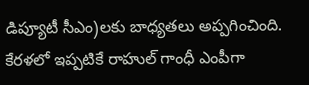డిప్యూటీ సీఎం)లకు బాధ్యతలు అప్పగించింది. కేరళలో ఇప్పటికే రాహుల్ గాంధీ ఎంపీగా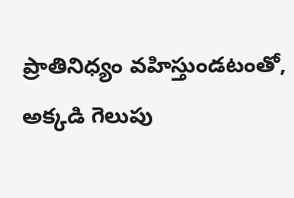ప్రాతినిధ్యం వహిస్తుండటంతో, అక్కడి గెలుపు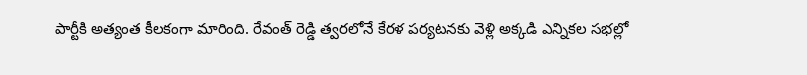పార్టీకి అత్యంత కీలకంగా మారింది. రేవంత్ రెడ్డి త్వరలోనే కేరళ పర్యటనకు వెళ్లి అక్కడి ఎన్నికల సభల్లో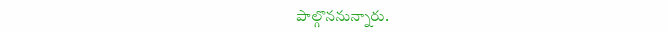పాల్గొననున్నారు.